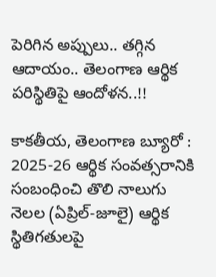పెరిగిన అప్పులు.. తగ్గిన ఆదాయం.. తెలంగాణ ఆర్థిక పరిస్థితిపై ఆందోళన..!!

కాకతీయ, తెలంగాణ బ్యూరో : 2025-26 ఆర్థిక సంవత్సరానికి సంబంధించి తొలి నాలుగు నెలల (ఏప్రిల్-జూలై) ఆర్థిక స్థితిగతులపై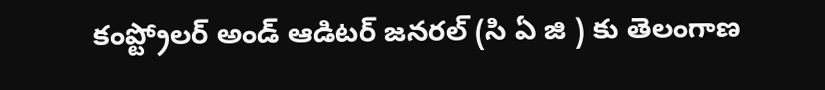కంప్ట్రోలర్‌ అండ్‌ ఆడిటర్‌ జనరల్‌ (సి ఏ జి ) కు తెలంగాణ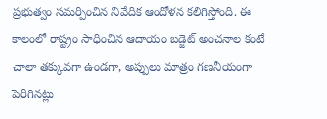ప్రభుత్వం సమర్పించిన నివేదిక ఆందోళన కలిగిస్తోంది. ఈ కాలంలో రాష్ట్రం సాధించిన ఆదాయం బడ్జెట్‌ అంచనాల కంటే చాలా తక్కువగా ఉండగా, అప్పులు మాత్రం గణనీయంగా పెరిగినట్లు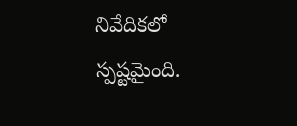నివేదికలో స్పష్టమైంది.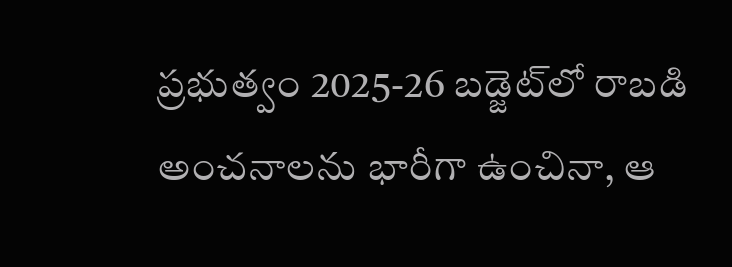ప్రభుత్వం 2025-26 బడ్జెట్‌లో రాబడి అంచనాలను భారీగా ఉంచినా, ఆ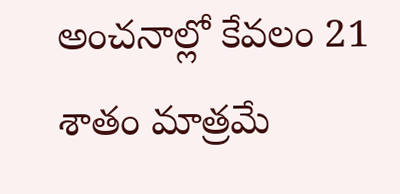అంచనాల్లో కేవలం 21 శాతం మాత్రమే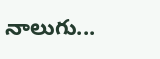నాలుగు...